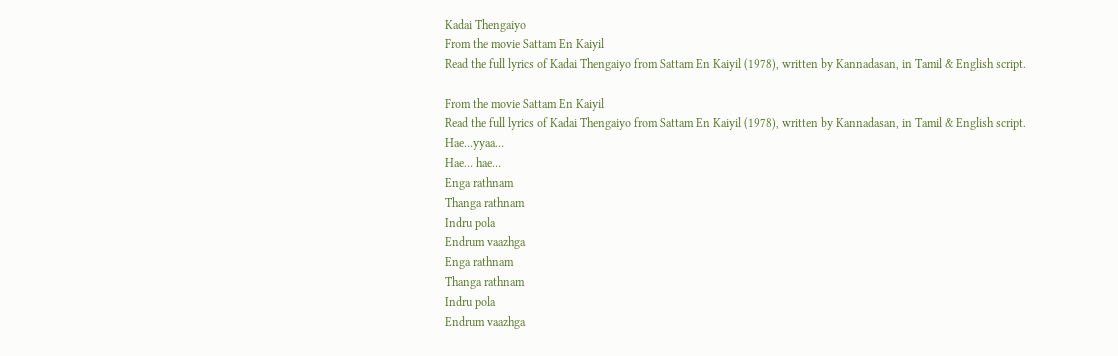Kadai Thengaiyo
From the movie Sattam En Kaiyil
Read the full lyrics of Kadai Thengaiyo from Sattam En Kaiyil (1978), written by Kannadasan, in Tamil & English script.

From the movie Sattam En Kaiyil
Read the full lyrics of Kadai Thengaiyo from Sattam En Kaiyil (1978), written by Kannadasan, in Tamil & English script.
Hae…yyaa…
Hae… hae…
Enga rathnam
Thanga rathnam
Indru pola
Endrum vaazhga
Enga rathnam
Thanga rathnam
Indru pola
Endrum vaazhga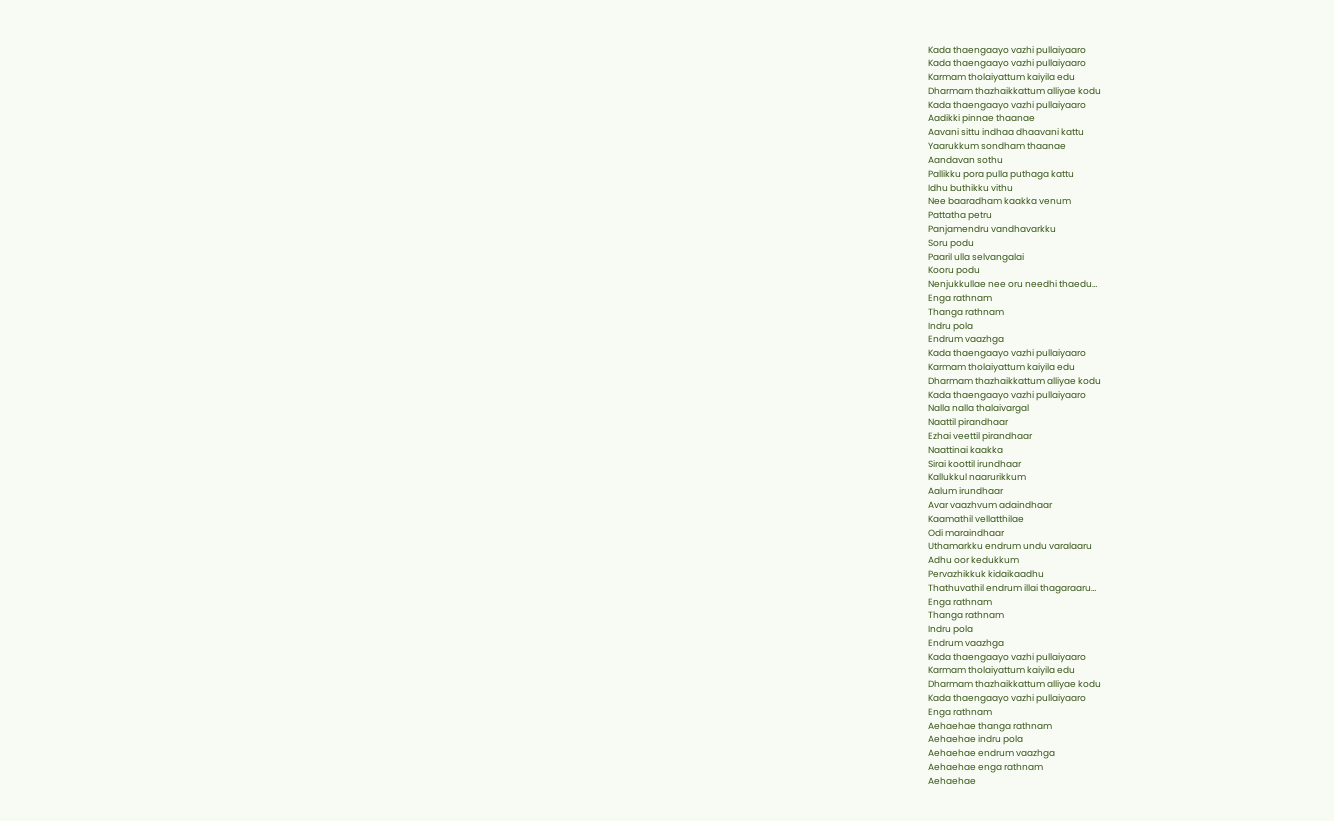Kada thaengaayo vazhi pullaiyaaro
Kada thaengaayo vazhi pullaiyaaro
Karmam tholaiyattum kaiyila edu
Dharmam thazhaikkattum alliyae kodu
Kada thaengaayo vazhi pullaiyaaro
Aadikki pinnae thaanae
Aavani sittu indhaa dhaavani kattu
Yaarukkum sondham thaanae
Aandavan sothu
Pallikku pora pulla puthaga kattu
Idhu buthikku vithu
Nee baaradham kaakka venum
Pattatha petru
Panjamendru vandhavarkku
Soru podu
Paaril ulla selvangalai
Kooru podu
Nenjukkullae nee oru needhi thaedu…
Enga rathnam
Thanga rathnam
Indru pola
Endrum vaazhga
Kada thaengaayo vazhi pullaiyaaro
Karmam tholaiyattum kaiyila edu
Dharmam thazhaikkattum alliyae kodu
Kada thaengaayo vazhi pullaiyaaro
Nalla nalla thalaivargal
Naattil pirandhaar
Ezhai veettil pirandhaar
Naattinai kaakka
Sirai koottil irundhaar
Kallukkul naarurikkum
Aalum irundhaar
Avar vaazhvum adaindhaar
Kaamathil vellatthilae
Odi maraindhaar
Uthamarkku endrum undu varalaaru
Adhu oor kedukkum
Pervazhikkuk kidaikaadhu
Thathuvathil endrum illai thagaraaru…
Enga rathnam
Thanga rathnam
Indru pola
Endrum vaazhga
Kada thaengaayo vazhi pullaiyaaro
Karmam tholaiyattum kaiyila edu
Dharmam thazhaikkattum alliyae kodu
Kada thaengaayo vazhi pullaiyaaro
Enga rathnam
Aehaehae thanga rathnam
Aehaehae indru pola
Aehaehae endrum vaazhga
Aehaehae enga rathnam
Aehaehae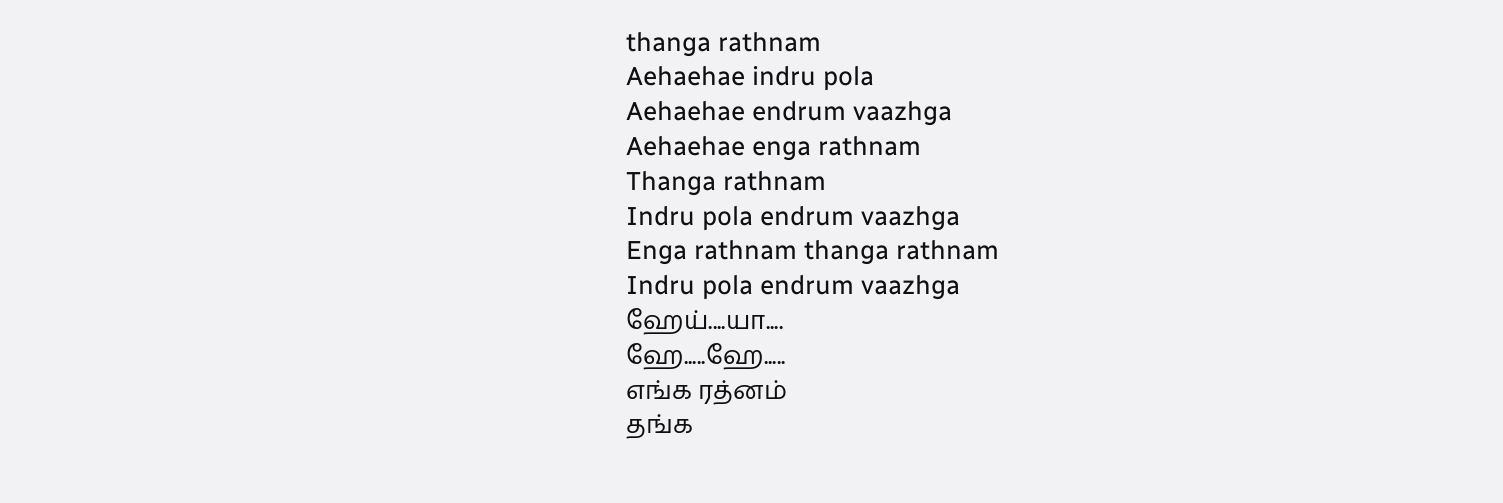thanga rathnam
Aehaehae indru pola
Aehaehae endrum vaazhga
Aehaehae enga rathnam
Thanga rathnam
Indru pola endrum vaazhga
Enga rathnam thanga rathnam
Indru pola endrum vaazhga
ஹேய்....யா....
ஹே.....ஹே.....
எங்க ரத்னம்
தங்க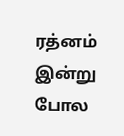ரத்னம்
இன்று போல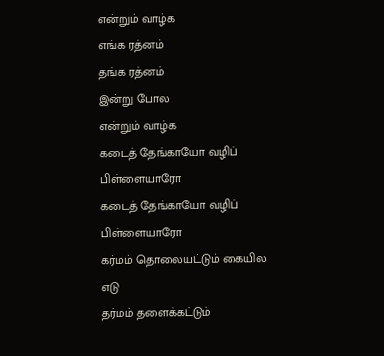என்றும் வாழ்க
எங்க ரத்னம்
தங்க ரத்னம்
இன்று போல
என்றும் வாழ்க
கடைத் தேங்காயோ வழிப் பிள்ளையாரோ
கடைத் தேங்காயோ வழிப் பிள்ளையாரோ
கர்மம் தொலையட்டும் கையில எடு
தர்மம் தளைக்கட்டும்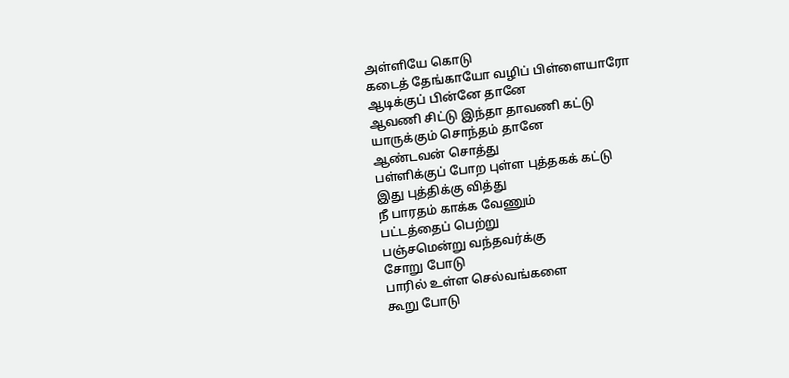அள்ளியே கொடு
கடைத் தேங்காயோ வழிப் பிள்ளையாரோ
ஆடிக்குப் பின்னே தானே
ஆவணி சிட்டு இந்தா தாவணி கட்டு
யாருக்கும் சொந்தம் தானே
ஆண்டவன் சொத்து
பள்ளிக்குப் போற புள்ள புத்தகக் கட்டு
இது புத்திக்கு வித்து
நீ பாரதம் காக்க வேணும்
பட்டத்தைப் பெற்று
பஞ்சமென்று வந்தவர்க்கு
சோறு போடு
பாரில் உள்ள செல்வங்களை
கூறு போடு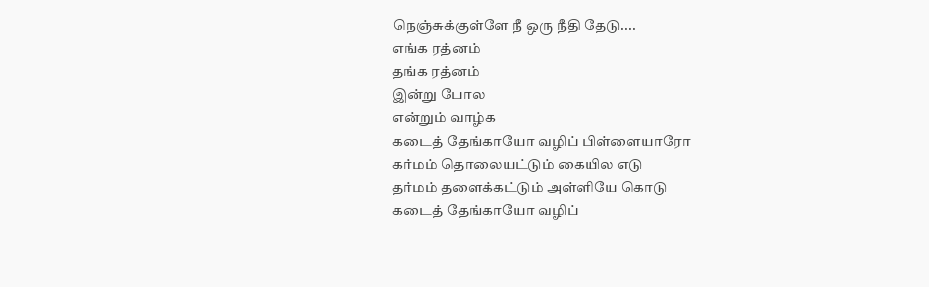நெஞ்சுக்குள்ளே நீ ஒரு நீதி தேடு....
எங்க ரத்னம்
தங்க ரத்னம்
இன்று போல
என்றும் வாழ்க
கடைத் தேங்காயோ வழிப் பிள்ளையாரோ
கர்மம் தொலையட்டும் கையில எடு
தர்மம் தளைக்கட்டும் அள்ளியே கொடு
கடைத் தேங்காயோ வழிப்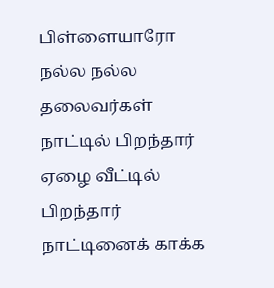பிள்ளையாரோ
நல்ல நல்ல தலைவர்கள்
நாட்டில் பிறந்தார்
ஏழை வீட்டில் பிறந்தார்
நாட்டினைக் காக்க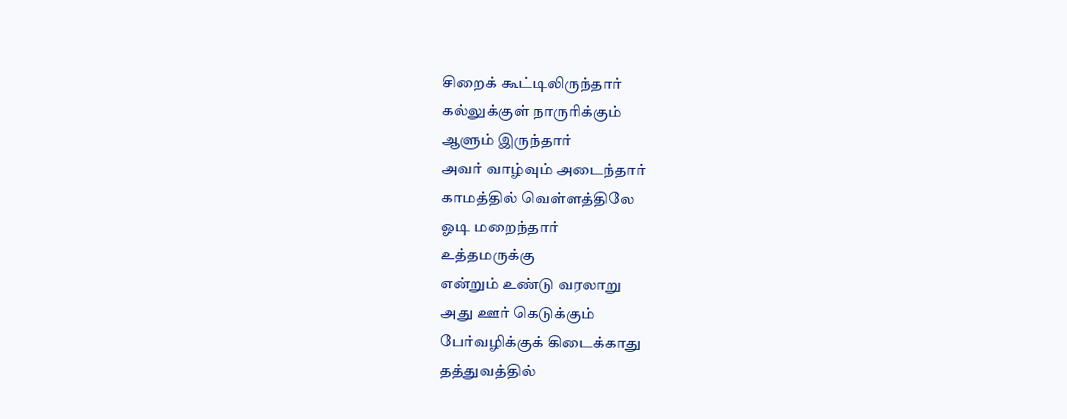சிறைக் கூட்டிலிருந்தார்
கல்லுக்குள் நாருரிக்கும்
ஆளும் இருந்தார்
அவர் வாழ்வும் அடைந்தார்
காமத்தில் வெள்ளத்திலே
ஓடி மறைந்தார்
உத்தமருக்கு
என்றும் உண்டு வரலாறு
அது ஊர் கெடுக்கும்
பேர்வழிக்குக் கிடைக்காது
தத்துவத்தில்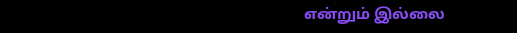என்றும் இல்லை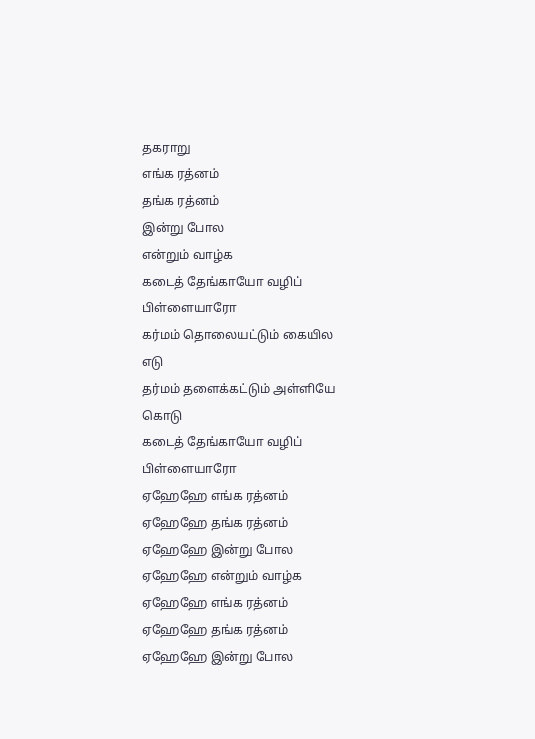தகராறு
எங்க ரத்னம்
தங்க ரத்னம்
இன்று போல
என்றும் வாழ்க
கடைத் தேங்காயோ வழிப் பிள்ளையாரோ
கர்மம் தொலையட்டும் கையில எடு
தர்மம் தளைக்கட்டும் அள்ளியே கொடு
கடைத் தேங்காயோ வழிப் பிள்ளையாரோ
ஏஹேஹே எங்க ரத்னம்
ஏஹேஹே தங்க ரத்னம்
ஏஹேஹே இன்று போல
ஏஹேஹே என்றும் வாழ்க
ஏஹேஹே எங்க ரத்னம்
ஏஹேஹே தங்க ரத்னம்
ஏஹேஹே இன்று போல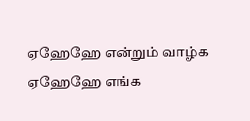ஏஹேஹே என்றும் வாழ்க
ஏஹேஹே எங்க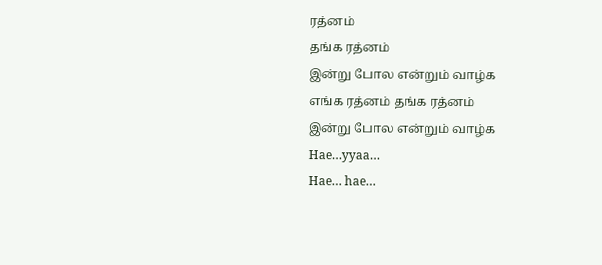ரத்னம்
தங்க ரத்னம்
இன்று போல என்றும் வாழ்க
எங்க ரத்னம் தங்க ரத்னம்
இன்று போல என்றும் வாழ்க
Hae…yyaa…
Hae… hae…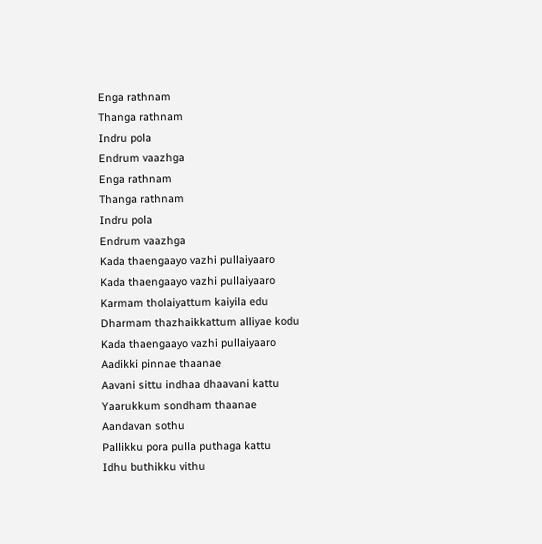Enga rathnam
Thanga rathnam
Indru pola
Endrum vaazhga
Enga rathnam
Thanga rathnam
Indru pola
Endrum vaazhga
Kada thaengaayo vazhi pullaiyaaro
Kada thaengaayo vazhi pullaiyaaro
Karmam tholaiyattum kaiyila edu
Dharmam thazhaikkattum alliyae kodu
Kada thaengaayo vazhi pullaiyaaro
Aadikki pinnae thaanae
Aavani sittu indhaa dhaavani kattu
Yaarukkum sondham thaanae
Aandavan sothu
Pallikku pora pulla puthaga kattu
Idhu buthikku vithu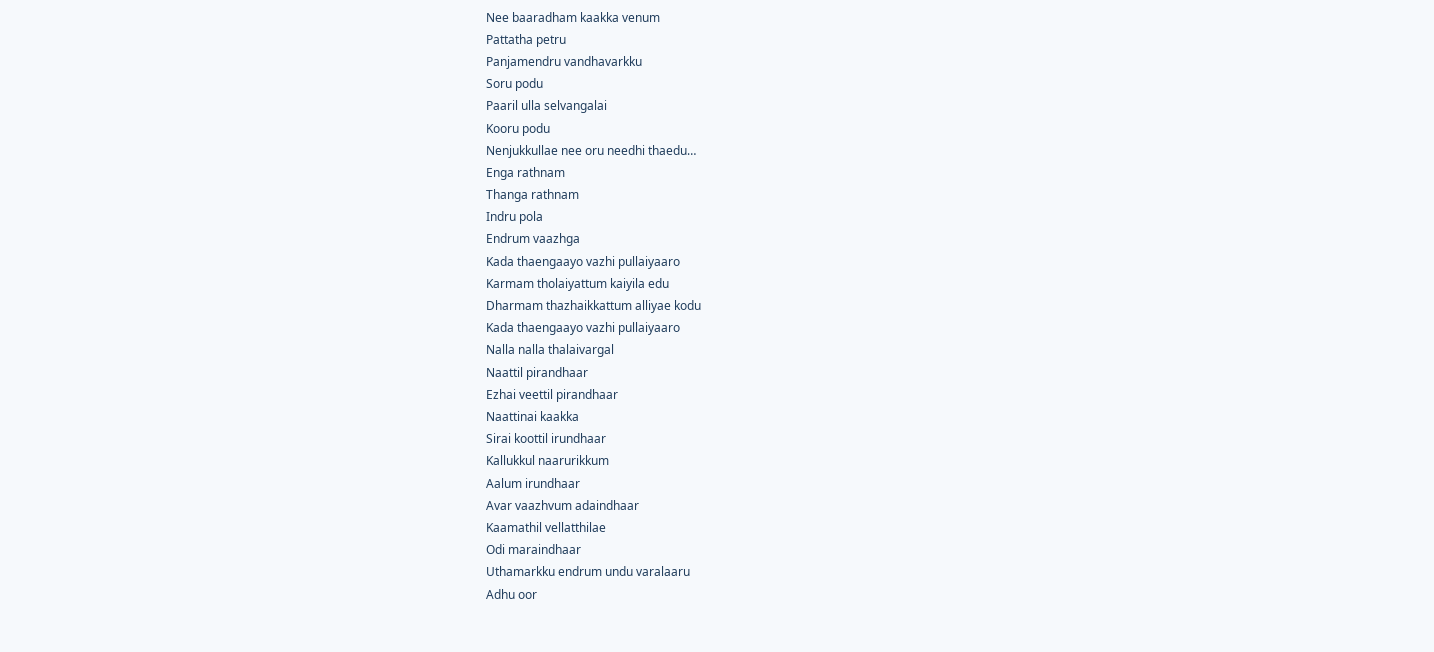Nee baaradham kaakka venum
Pattatha petru
Panjamendru vandhavarkku
Soru podu
Paaril ulla selvangalai
Kooru podu
Nenjukkullae nee oru needhi thaedu…
Enga rathnam
Thanga rathnam
Indru pola
Endrum vaazhga
Kada thaengaayo vazhi pullaiyaaro
Karmam tholaiyattum kaiyila edu
Dharmam thazhaikkattum alliyae kodu
Kada thaengaayo vazhi pullaiyaaro
Nalla nalla thalaivargal
Naattil pirandhaar
Ezhai veettil pirandhaar
Naattinai kaakka
Sirai koottil irundhaar
Kallukkul naarurikkum
Aalum irundhaar
Avar vaazhvum adaindhaar
Kaamathil vellatthilae
Odi maraindhaar
Uthamarkku endrum undu varalaaru
Adhu oor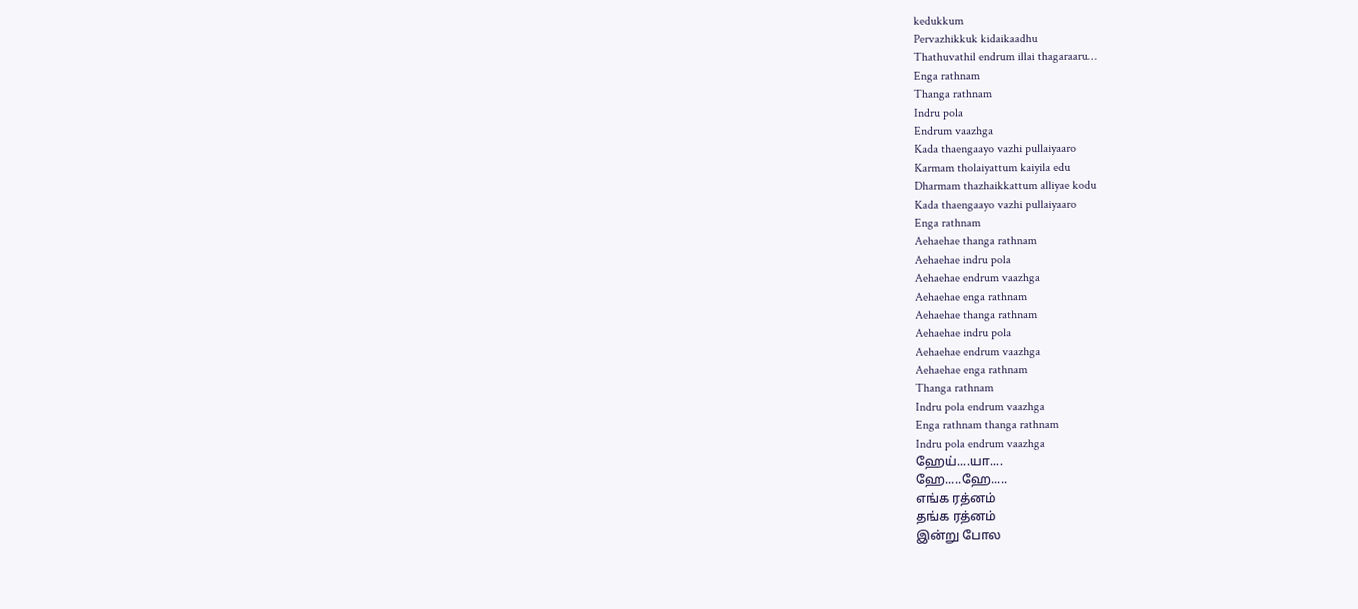kedukkum
Pervazhikkuk kidaikaadhu
Thathuvathil endrum illai thagaraaru…
Enga rathnam
Thanga rathnam
Indru pola
Endrum vaazhga
Kada thaengaayo vazhi pullaiyaaro
Karmam tholaiyattum kaiyila edu
Dharmam thazhaikkattum alliyae kodu
Kada thaengaayo vazhi pullaiyaaro
Enga rathnam
Aehaehae thanga rathnam
Aehaehae indru pola
Aehaehae endrum vaazhga
Aehaehae enga rathnam
Aehaehae thanga rathnam
Aehaehae indru pola
Aehaehae endrum vaazhga
Aehaehae enga rathnam
Thanga rathnam
Indru pola endrum vaazhga
Enga rathnam thanga rathnam
Indru pola endrum vaazhga
ஹேய்....யா....
ஹே.....ஹே.....
எங்க ரத்னம்
தங்க ரத்னம்
இன்று போல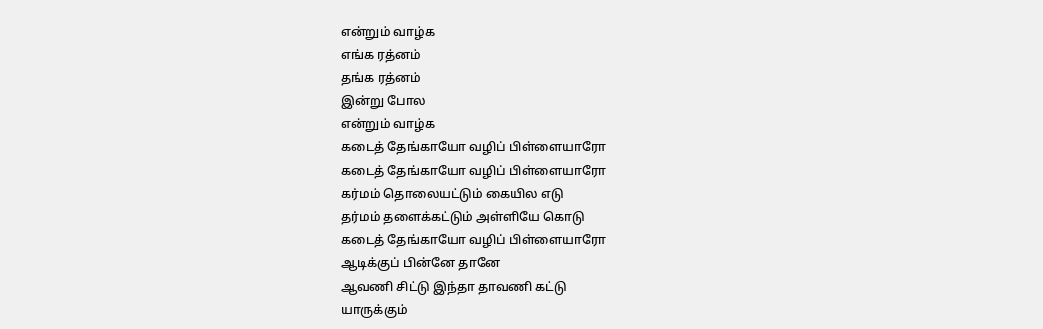என்றும் வாழ்க
எங்க ரத்னம்
தங்க ரத்னம்
இன்று போல
என்றும் வாழ்க
கடைத் தேங்காயோ வழிப் பிள்ளையாரோ
கடைத் தேங்காயோ வழிப் பிள்ளையாரோ
கர்மம் தொலையட்டும் கையில எடு
தர்மம் தளைக்கட்டும் அள்ளியே கொடு
கடைத் தேங்காயோ வழிப் பிள்ளையாரோ
ஆடிக்குப் பின்னே தானே
ஆவணி சிட்டு இந்தா தாவணி கட்டு
யாருக்கும்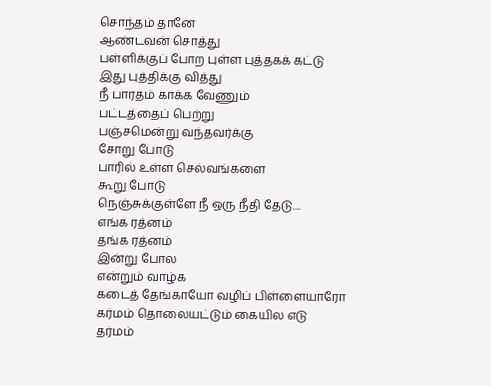சொந்தம் தானே
ஆண்டவன் சொத்து
பள்ளிக்குப் போற புள்ள புத்தகக் கட்டு
இது புத்திக்கு வித்து
நீ பாரதம் காக்க வேணும்
பட்டத்தைப் பெற்று
பஞ்சமென்று வந்தவர்க்கு
சோறு போடு
பாரில் உள்ள செல்வங்களை
கூறு போடு
நெஞ்சுக்குள்ளே நீ ஒரு நீதி தேடு....
எங்க ரத்னம்
தங்க ரத்னம்
இன்று போல
என்றும் வாழ்க
கடைத் தேங்காயோ வழிப் பிள்ளையாரோ
கர்மம் தொலையட்டும் கையில எடு
தர்மம்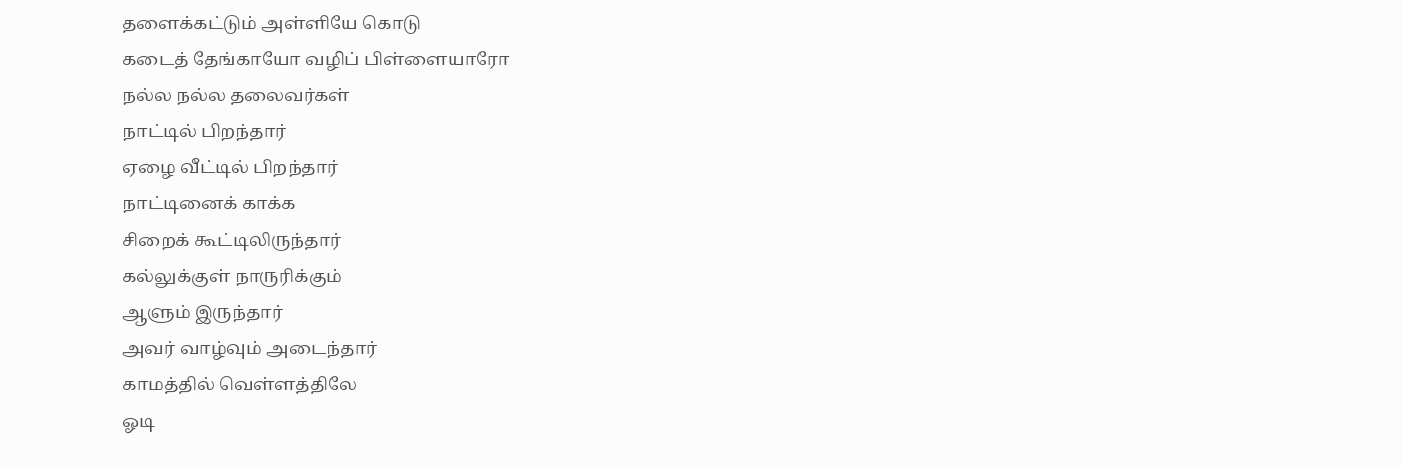தளைக்கட்டும் அள்ளியே கொடு
கடைத் தேங்காயோ வழிப் பிள்ளையாரோ
நல்ல நல்ல தலைவர்கள்
நாட்டில் பிறந்தார்
ஏழை வீட்டில் பிறந்தார்
நாட்டினைக் காக்க
சிறைக் கூட்டிலிருந்தார்
கல்லுக்குள் நாருரிக்கும்
ஆளும் இருந்தார்
அவர் வாழ்வும் அடைந்தார்
காமத்தில் வெள்ளத்திலே
ஓடி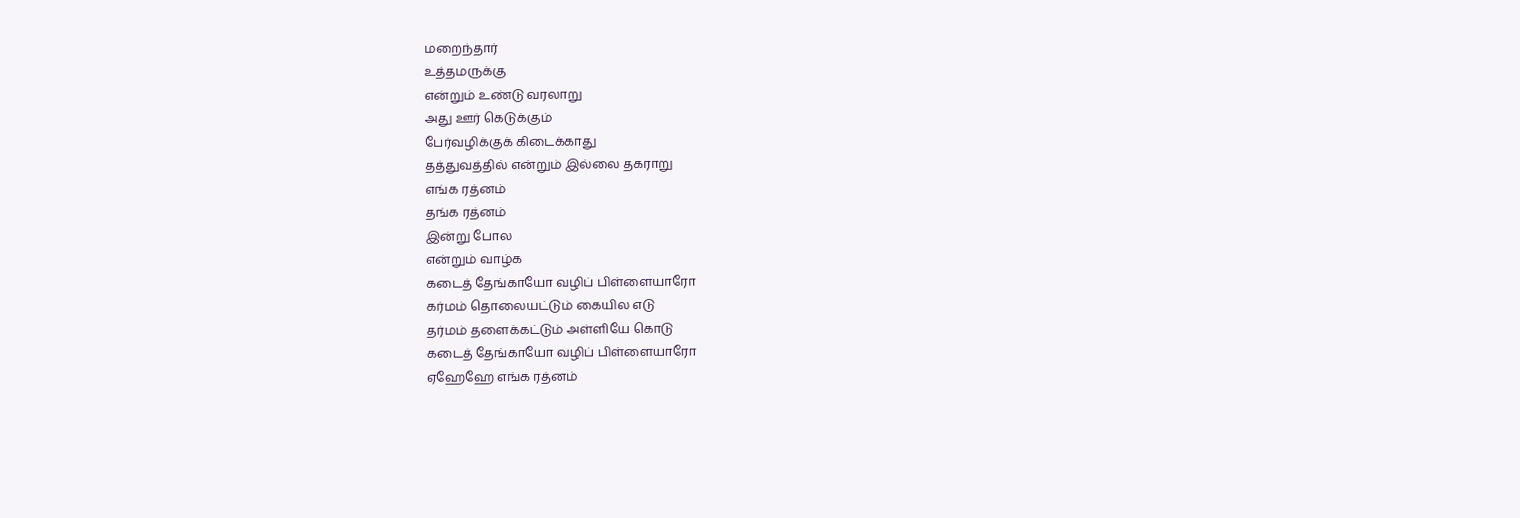மறைந்தார்
உத்தமருக்கு
என்றும் உண்டு வரலாறு
அது ஊர் கெடுக்கும்
பேர்வழிக்குக் கிடைக்காது
தத்துவத்தில் என்றும் இல்லை தகராறு
எங்க ரத்னம்
தங்க ரத்னம்
இன்று போல
என்றும் வாழ்க
கடைத் தேங்காயோ வழிப் பிள்ளையாரோ
கர்மம் தொலையட்டும் கையில எடு
தர்மம் தளைக்கட்டும் அள்ளியே கொடு
கடைத் தேங்காயோ வழிப் பிள்ளையாரோ
ஏஹேஹே எங்க ரத்னம்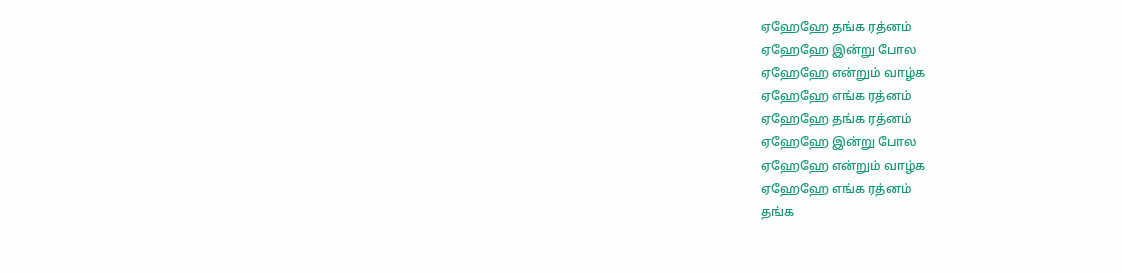ஏஹேஹே தங்க ரத்னம்
ஏஹேஹே இன்று போல
ஏஹேஹே என்றும் வாழ்க
ஏஹேஹே எங்க ரத்னம்
ஏஹேஹே தங்க ரத்னம்
ஏஹேஹே இன்று போல
ஏஹேஹே என்றும் வாழ்க
ஏஹேஹே எங்க ரத்னம்
தங்க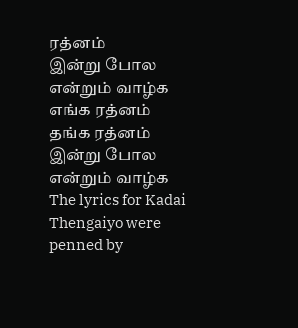ரத்னம்
இன்று போல என்றும் வாழ்க
எங்க ரத்னம் தங்க ரத்னம்
இன்று போல என்றும் வாழ்க
The lyrics for Kadai Thengaiyo were penned by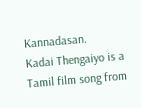Kannadasan.
Kadai Thengaiyo is a Tamil film song from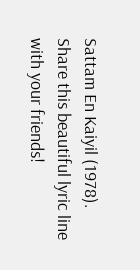Sattam En Kaiyil (1978).
Share this beautiful lyric line with your friends!